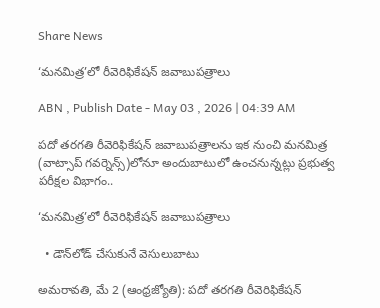Share News

‘మనమిత్ర’లో రీవెరిఫికేషన్‌ జవాబుపత్రాలు

ABN , Publish Date - May 03 , 2026 | 04:39 AM

పదో తరగతి రీవెరిఫికేషన్‌ జవాబుపత్రాలను ఇక నుంచి మనమిత్ర (వాట్సాప్‌ గవర్నెన్స్‌)లోనూ అందుబాటులో ఉంచనున్నట్లు ప్రభుత్వ పరీక్షల విభాగం..

‘మనమిత్ర’లో రీవెరిఫికేషన్‌ జవాబుపత్రాలు

  • డౌన్‌లోడ్‌ చేసుకునే వెసులుబాటు

అమరావతి, మే 2 (ఆంధ్రజ్యోతి): పదో తరగతి రీవెరిఫికేషన్‌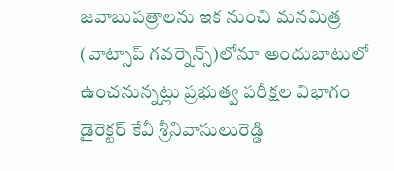జవాబుపత్రాలను ఇక నుంచి మనమిత్ర (వాట్సాప్‌ గవర్నెన్స్‌)లోనూ అందుబాటులో ఉంచనున్నట్లు ప్రభుత్వ పరీక్షల విభాగం డైరెక్టర్‌ కేవీ శ్రీనివాసులురెడ్డి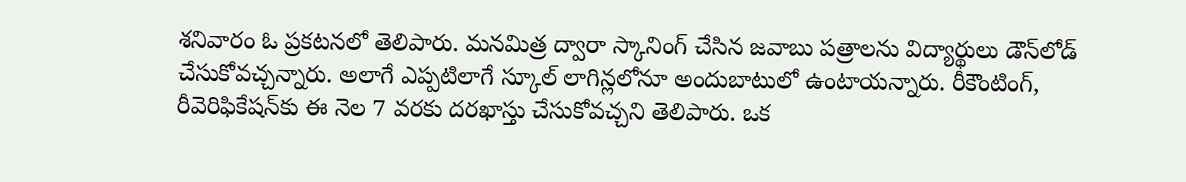శనివారం ఓ ప్రకటనలో తెలిపారు. మనమిత్ర ద్వారా స్కానింగ్‌ చేసిన జవాబు పత్రాలను విద్యార్థులు డౌన్‌లోడ్‌ చేసుకోవచ్చన్నారు. అలాగే ఎప్పటిలాగే స్కూల్‌ లాగిన్లలోనూ అందుబాటులో ఉంటాయన్నారు. రీకౌంటింగ్‌, రీవెరిఫికేషన్‌కు ఈ నెల 7 వరకు దరఖాస్తు చేసుకోవచ్చని తెలిపారు. ఒక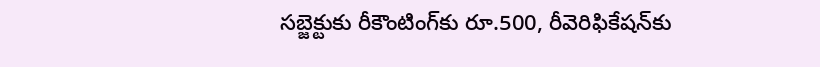సబ్జెక్టుకు రీకౌంటింగ్‌కు రూ.500, రీవెరిఫికేషన్‌కు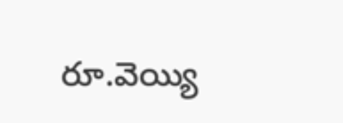రూ.వెయ్యి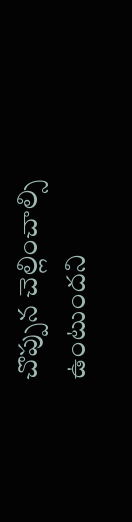చొప్పున చెల్లించాల్సి ఉంటుందని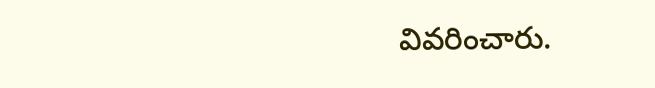వివరించారు.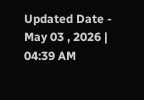Updated Date - May 03 , 2026 | 04:39 AM